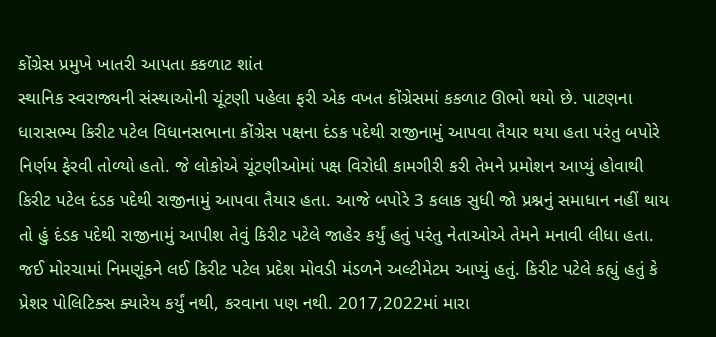કોંગ્રેસ પ્રમુખે ખાતરી આપતા કકળાટ શાંત
સ્થાનિક સ્વરાજ્યની સંસ્થાઓની ચૂંટણી પહેલા ફરી એક વખત કોંગ્રેસમાં કકળાટ ઊભો થયો છે. પાટણના ધારાસભ્ય કિરીટ પટેલ વિધાનસભાના કોંગ્રેસ પક્ષના દંડક પદેથી રાજીનામું આપવા તૈયાર થયા હતા પરંતુ બપોરે નિર્ણય ફેરવી તોળ્યો હતો. જે લોકોએ ચૂંટણીઓમાં પક્ષ વિરોધી કામગીરી કરી તેમને પ્રમોશન આપ્યું હોવાથી કિરીટ પટેલ દંડક પદેથી રાજીનામું આપવા તૈયાર હતા. આજે બપોરે 3 કલાક સુધી જો પ્રશ્નનું સમાધાન નહીં થાય તો હું દંડક પદેથી રાજીનામું આપીશ તેવું કિરીટ પટેલે જાહેર કર્યું હતું પરંતુ નેતાઓએ તેમને મનાવી લીધા હતા.
જઈ મોરચામાં નિમણૂંકને લઈ કિરીટ પટેલ પ્રદેશ મોવડી મંડળને અલ્ટીમેટમ આપ્યું હતું. કિરીટ પટેલે કહ્યું હતું કે પ્રેશર પોલિટિક્સ ક્યારેય કર્યું નથી, કરવાના પણ નથી. 2017,2022માં મારા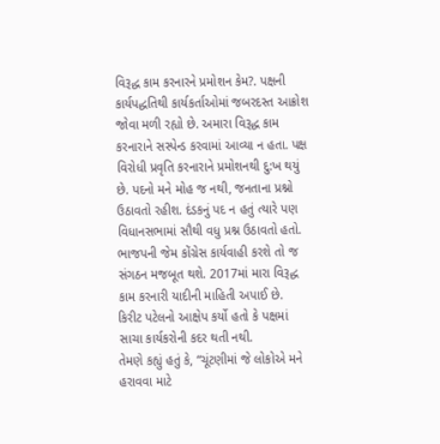વિરૂદ્ધ કામ કરનારને પ્રમોશન કેમ?. પક્ષની કાર્યપદ્ધતિથી કાર્યકર્તાઓમાં જબરદસ્ત આક્રોશ જોવા મળી રહ્યો છે. અમારા વિરૂદ્ધ કામ કરનારાને સસ્પેન્ડ કરવામાં આવ્યા ન હતા. પક્ષ વિરોધી પ્રવૃતિ કરનારાને પ્રમોશનથી દુ:ખ થયું છે. પદનો મને મોહ જ નથી, જનતાના પ્રશ્નો ઉઠાવતો રહીશ. દંડકનું પદ ન હતું ત્યારે પણ વિધાનસભામાં સૌથી વધુ પ્રશ્ન ઉઠાવતો હતો. ભાજપની જેમ કોંગ્રેસ કાર્યવાહી કરશે તો જ સંગઠન મજબૂત થશે. 2017માં મારા વિરૂદ્ધ કામ કરનારી યાદીની માહિતી અપાઈ છે.
કિરીટ પટેલનો આક્ષેપ કર્યો હતો કે પક્ષમાં સાચા કાર્યકરોની કદર થતી નથી.
તેમણે કહ્યું હતું કે, “ચૂંટણીમાં જે લોકોએ મને હરાવવા માટે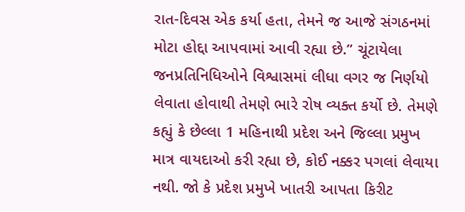રાત-દિવસ એક કર્યા હતા, તેમને જ આજે સંગઠનમાં મોટા હોદ્દા આપવામાં આવી રહ્યા છે.” ચૂંટાયેલા જનપ્રતિનિધિઓને વિશ્વાસમાં લીધા વગર જ નિર્ણયો લેવાતા હોવાથી તેમણે ભારે રોષ વ્યક્ત કર્યો છે. તેમણે કહ્યું કે છેલ્લા 1 મહિનાથી પ્રદેશ અને જિલ્લા પ્રમુખ માત્ર વાયદાઓ કરી રહ્યા છે, કોઈ નક્કર પગલાં લેવાયા નથી. જો કે પ્રદેશ પ્રમુખે ખાતરી આપતા કિરીટ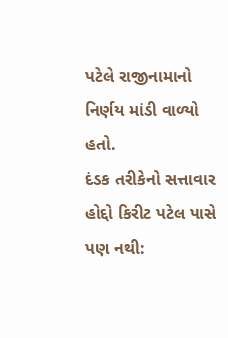પટેલે રાજીનામાનો નિર્ણય માંડી વાળ્યો હતો.
દંડક તરીકેનો સત્તાવાર હોદ્દો કિરીટ પટેલ પાસે પણ નથી: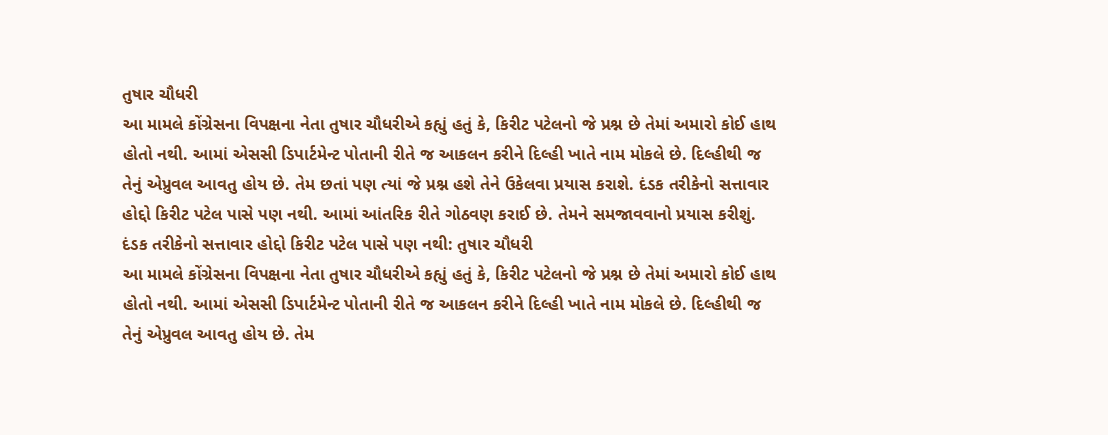તુષાર ચૌધરી
આ મામલે કોંગ્રેસના વિપક્ષના નેતા તુષાર ચૌધરીએ કહ્યું હતું કે, કિરીટ પટેલનો જે પ્રશ્ન છે તેમાં અમારો કોઈ હાથ હોતો નથી. આમાં એસસી ડિપાર્ટમેન્ટ પોતાની રીતે જ આકલન કરીને દિલ્હી ખાતે નામ મોકલે છે. દિલ્હીથી જ તેનું એપ્રુવલ આવતુ હોય છે. તેમ છતાં પણ ત્યાં જે પ્રશ્ન હશે તેને ઉકેલવા પ્રયાસ કરાશે. દંડક તરીકેનો સત્તાવાર હોદ્દો કિરીટ પટેલ પાસે પણ નથી. આમાં આંતરિક રીતે ગોઠવણ કરાઈ છે. તેમને સમજાવવાનો પ્રયાસ કરીશું.
દંડક તરીકેનો સત્તાવાર હોદ્દો કિરીટ પટેલ પાસે પણ નથી: તુષાર ચૌધરી
આ મામલે કોંગ્રેસના વિપક્ષના નેતા તુષાર ચૌધરીએ કહ્યું હતું કે, કિરીટ પટેલનો જે પ્રશ્ન છે તેમાં અમારો કોઈ હાથ હોતો નથી. આમાં એસસી ડિપાર્ટમેન્ટ પોતાની રીતે જ આકલન કરીને દિલ્હી ખાતે નામ મોકલે છે. દિલ્હીથી જ તેનું એપ્રુવલ આવતુ હોય છે. તેમ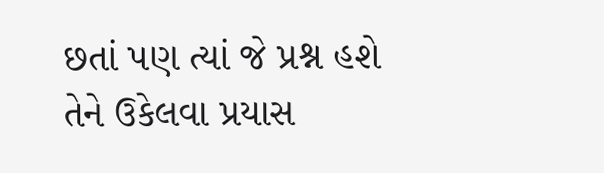છતાં પણ ત્યાં જે પ્રશ્ન હશે તેને ઉકેલવા પ્રયાસ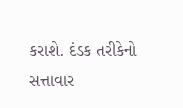કરાશે. દંડક તરીકેનો સત્તાવાર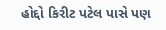હોદ્દો કિરીટ પટેલ પાસે પણ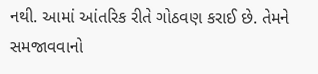નથી. આમાં આંતરિક રીતે ગોઠવણ કરાઈ છે. તેમને સમજાવવાનો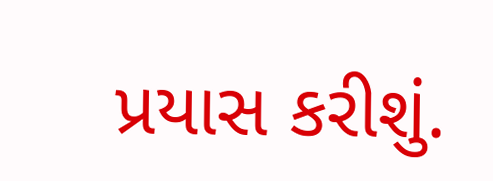પ્રયાસ કરીશું.